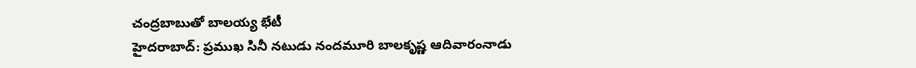చంద్రబాబుతో బాలయ్య భేటీ
హైదరాబాద్: ప్రముఖ సినీ నటుడు నందమూరి బాలకృష్ణ ఆదివారంనాడు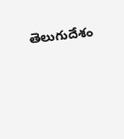తెలుగుదేశం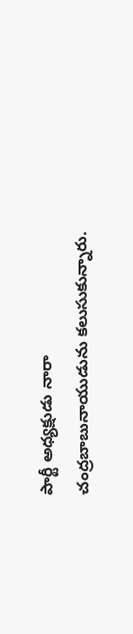పార్టీ అధ్యక్షుడు నారా చంద్రబాబునాయుడును కలుసుకున్నారు.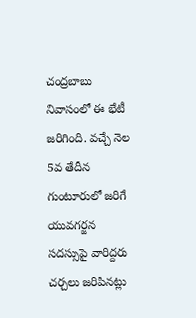చంద్రబాబు నివాసంలో ఈ భేటీ జరిగింది. వచ్చే నెల 5వ తేదీన గుంటూరులో జరిగే యువగర్జన సదస్సుపై వారిద్దరు చర్చలు జరిపినట్లు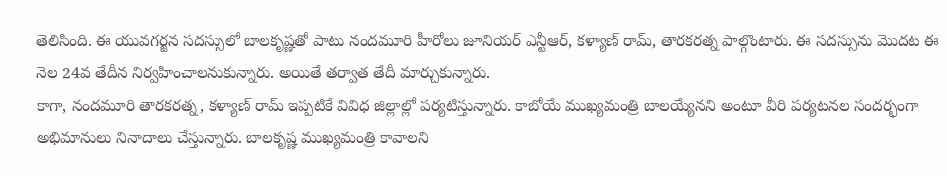తెలిసింది. ఈ యువగర్జన సదస్సులో బాలకృష్ణతో పాటు నందమూరి హీరోలు జూనియర్ ఎన్టీఆర్, కళ్యాణ్ రామ్, తారకరత్న పాల్గొంటారు. ఈ సదస్సును మొదట ఈ నెల 24వ తేదీన నిర్వహించాలనుకున్నారు. అయితే తర్వాత తేదీ మార్చుకున్నారు.
కాగా, నందమూరి తారకరత్న, కళ్యాణ్ రామ్ ఇప్పటికే వివిధ జిల్లాల్లో పర్యటిస్తున్నారు. కాబోయే ముఖ్యమంత్రి బాలయ్యేనని అంటూ వీరి పర్యటనల సందర్భంగా అభిమానులు నినాదాలు చేస్తున్నారు. బాలకృష్ణ ముఖ్యమంత్రి కావాలని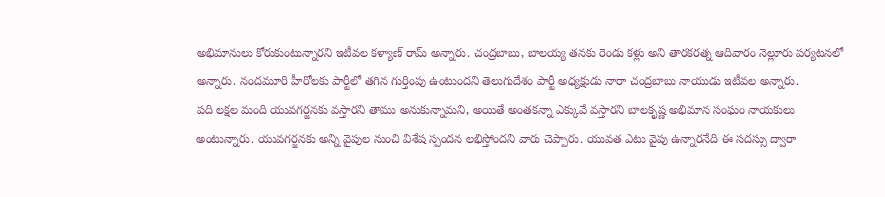అభిమానులు కోరుకుంటున్నారని ఇటీవల కళ్యాణ్ రామ్ అన్నారు. చంద్రబాబు, బాలయ్య తనకు రెండు కళ్లు అని తారకరత్న ఆదివారం నెల్లూరు పర్యటనలో అన్నారు. నందమూరి హీరోలకు పార్టీలో తగిన గుర్తింపు ఉంటుందని తెలుగుదేశం పార్టీ అధ్యక్షుడు నారా చంద్రబాబు నాయుడు ఇటీవల అన్నారు.
పది లక్షల మంది యువగర్జనకు వస్తారని తాము అనుకున్నామని, అయితే అంతకన్నా ఎక్కువే వస్తారని బాలకృష్ణ అభిమాన సంఘం నాయకులు అంటున్నారు. యువగర్జనకు అన్ని వైపుల నుంచి విశేష స్పందన లభిస్తోందని వారు చెప్పారు. యువత ఎటు వైపు ఉన్నారనేది ఈ సదస్సు ద్వారా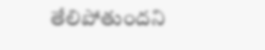తేలిపోతుందని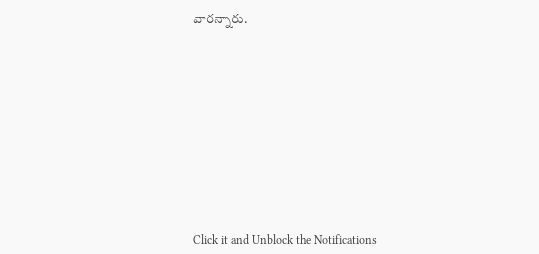వారన్నారు.












Click it and Unblock the Notifications